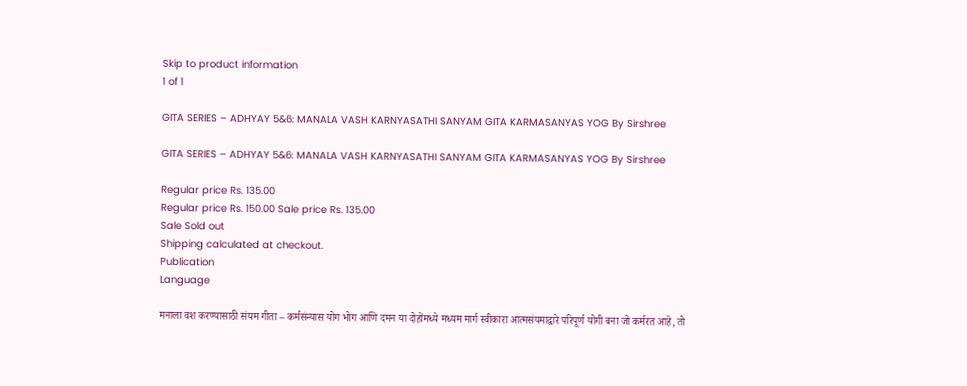Skip to product information
1 of 1

GITA SERIES – ADHYAY 5&6: MANALA VASH KARNYASATHI SANYAM GITA KARMASANYAS YOG By Sirshree

GITA SERIES – ADHYAY 5&6: MANALA VASH KARNYASATHI SANYAM GITA KARMASANYAS YOG By Sirshree

Regular price Rs. 135.00
Regular price Rs. 150.00 Sale price Rs. 135.00
Sale Sold out
Shipping calculated at checkout.
Publication
Language

मनाला वश करण्यासाठी संयम गीता – कर्मसंन्यास योग भोग आणि दमन या दोहोंमध्ये मध्यम मार्ग स्वीकारा आत्मसंयमाद्वारे परिपूर्ण योगी बना जो कर्मरत आहे, तो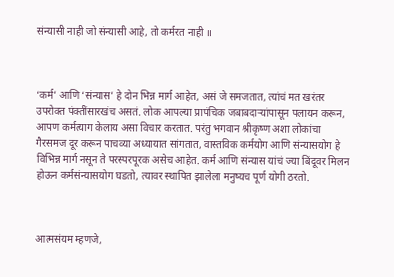संन्यासी नाही जो संन्यासी आहे, तो कर्मरत नाही ॥



‘कर्म’ आणि ‘संन्यास’ हे दोन भिन्न मार्ग आहेत, असं जे समजतात, त्यांचं मत खरंतर उपरोक्त पंक्तींसारखंच असतं. लोक आपल्या प्रापंचिक जबाबदार्‍यांपासून पलायन करून, आपण कर्मत्याग केलाय असा विचार करतात. परंतु भगवान श्रीकृष्ण अशा लोकांचा गैरसमज दूर करून पाचव्या अध्यायात सांगतात, वास्तविक कर्मयोग आणि संन्यासयोग हे विभिन्न मार्ग नसून ते परस्परपूरक असेच आहेत. कर्म आणि संन्यास यांचं ज्या बिंदूवर मिलन होऊन कर्मसंन्यासयोग घडतो, त्यावर स्थापित झालेला मनुष्यच पूर्ण योगी ठरतो.



आत्मसंयम म्हणजे,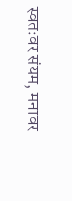स्वतःवर संयम, मनावर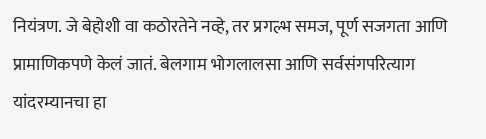नियंत्रण. जे बेहोशी वा कठोरतेने नव्हे, तर प्रगल्भ समज, पूर्ण सजगता आणि प्रामाणिकपणे केलं जातं. बेलगाम भोगलालसा आणि सर्वसंगपरित्याग यांदरम्यानचा हा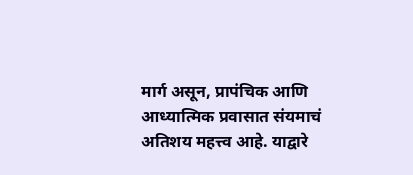मार्ग असून, प्रापंचिक आणि आध्यात्मिक प्रवासात संयमाचं अतिशय महत्त्व आहे. याद्वारे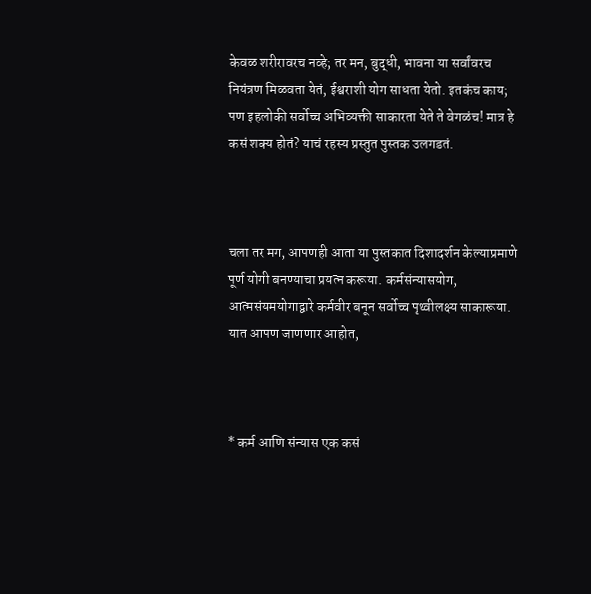केवळ शरीरावरच नव्हे; तर मन, बुद्धी, भावना या सर्वांवरच नियंत्रण मिळवता येतं, ईश्वराशी योग साधता येतो. इतकंच काय; पण इहलोकी सर्वोच्च अभिव्यक्ती साकारता येते ते वेगळंच! मात्र हे कसं शक्य होतं? याचं रहस्य प्रस्तुत पुस्तक उलगडतं.



चला तर मग, आपणही आता या पुस्तकात दिशादर्शन केल्याप्रमाणे पूर्ण योगी बनण्याचा प्रयत्न करूया. कर्मसंन्यासयोग, आत्मसंयमयोगाद्वारे कर्मवीर बनून सर्वोच्च पृथ्वीलक्ष्य साकारूया. यात आपण जाणणार आहोत,



* कर्म आणि संन्यास एक कसं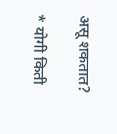असू शकतात?

* योगी किती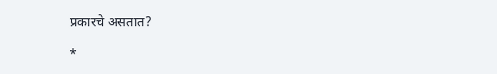प्रकारचे असतात?

*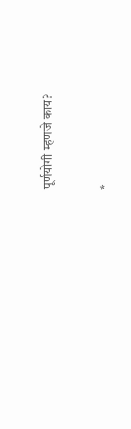पूर्णयोगी म्हणजे काय?

*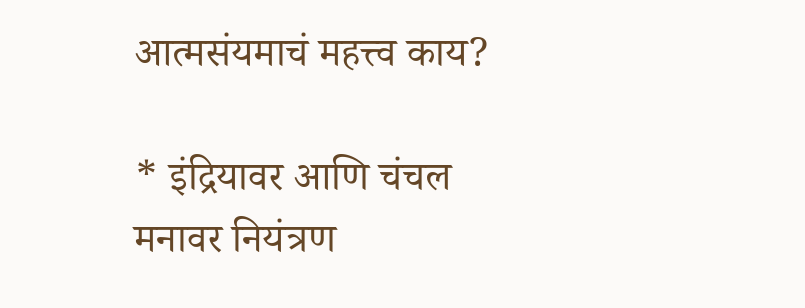आत्मसंयमाचं महत्त्व काय?

* इंद्रियावर आणि चंचल मनावर नियंत्रण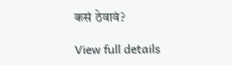कसं ठेवावं?

View full details